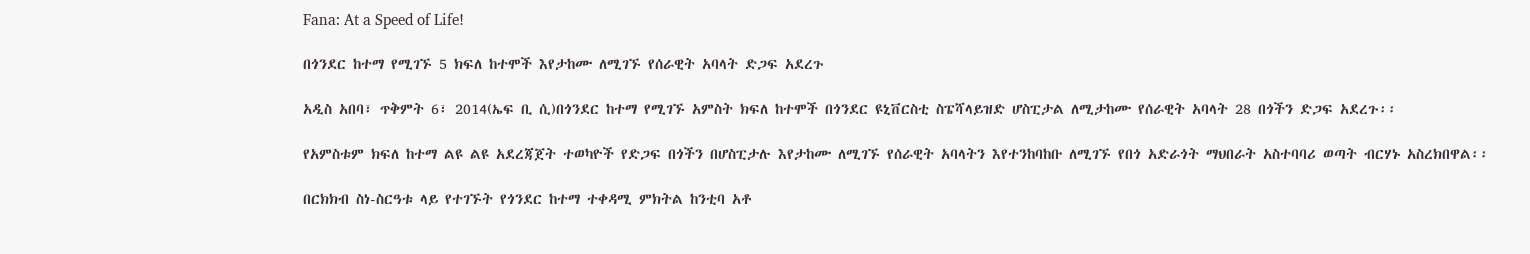Fana: At a Speed of Life!

በጎንደር ከተማ የሚገኙ 5 ክፍለ ከተሞች እየታከሙ ለሚገኙ የሰራዊት አባላት ድጋፍ አደረጉ

አዲስ አበባ፣ ጥቅምት 6፣ 2014(ኤፍ ቢ ሲ)በጎንደር ከተማ የሚገኙ አምስት ክፍለ ከተሞች በጎንደር ዩኒቨርስቲ ስፔሻላይዝድ ሆስፒታል ለሚታከሙ የሰራዊት አባላት 28 በጎችን ድጋፍ አደረጉ፡፡

የአምስቱም ክፍለ ከተማ ልዩ ልዩ አደረጃጀት ተወካዮች የድጋፍ በጎችን በሆስፒታሉ እየታከሙ ለሚገኙ የሰራዊት አባላትን እየተንከባከቡ ለሚገኙ የበጎ አድራጎት ማህበራት አስተባባሪ ወጣት ብርሃኑ አስረክበዋል፡፡

በርክክብ ስነ-ስርዓቱ ላይ የተገኙት የጎንደር ከተማ ተቀዳሚ ምክትል ከንቲባ አቶ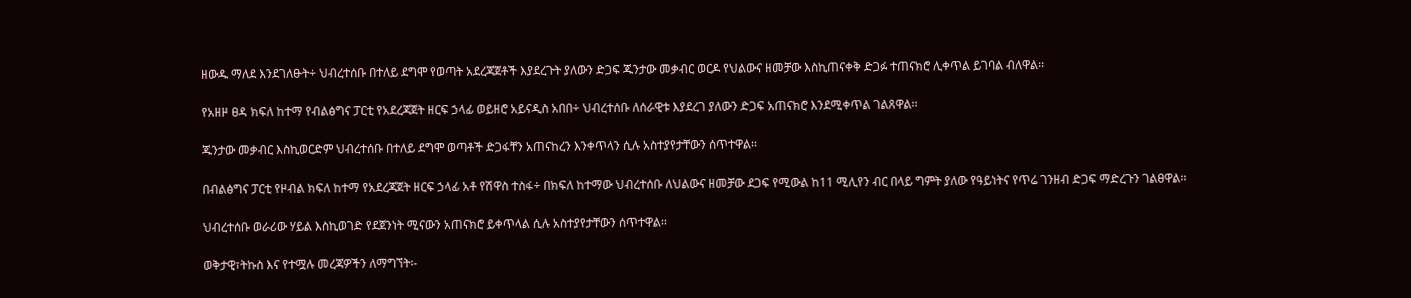ዘውዱ ማለደ እንደገለፁት÷ ህብረተሰቡ በተለይ ደግሞ የወጣት አደረጃጀቶች እያደረጉት ያለውን ድጋፍ ጁንታው መቃብር ወርዶ የህልውና ዘመቻው እስኪጠናቀቅ ድጋፉ ተጠናክሮ ሊቀጥል ይገባል ብለዋል፡፡

የአዘዞ ፀዳ ክፍለ ከተማ የብልፅግና ፓርቲ የአደረጃጀት ዘርፍ ኃላፊ ወይዘሮ አይናዲስ አበበ÷ ህብረተሰቡ ለሰራዊቱ እያደረገ ያለውን ድጋፍ አጠናክሮ እንደሚቀጥል ገልጸዋል፡፡

ጁንታው መቃብር እስኪወርድም ህብረተሰቡ በተለይ ደግሞ ወጣቶች ድጋፋቸን አጠናከረን እንቀጥላን ሲሉ አስተያየታቸውን ሰጥተዋል፡፡

በብልፅግና ፓርቲ የዞብል ክፍለ ከተማ የአደረጃጀት ዘርፍ ኃላፊ አቶ የሽዋስ ተስፋ÷ በክፍለ ከተማው ህብረተሰቡ ለህልውና ዘመቻው ደጋፍ የሚውል ከ11 ሚሊየን ብር በላይ ግምት ያለው የዓይነትና የጥሬ ገንዘብ ድጋፍ ማድረጉን ገልፀዋል፡፡

ህብረተሰቡ ወራሪው ሃይል እስኪወገድ የደጀንነት ሚናውን አጠናክሮ ይቀጥላል ሲሉ አስተያየታቸውን ሰጥተዋል፡፡

ወቅታዊ፣ትኩስ እና የተሟሉ መረጃዎችን ለማግኘት፡-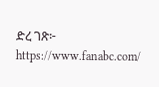ድረ ገጽ፦ https://www.fanabc.com/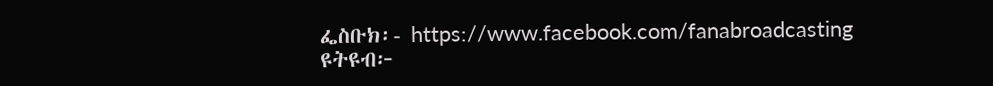ፌስቡክ፡- https://www.facebook.com/fanabroadcasting
ዩትዩብ፦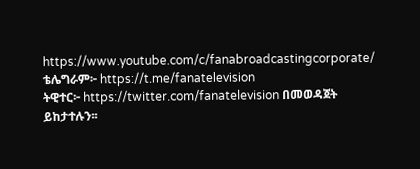https://www.youtube.com/c/fanabroadcastingcorporate/
ቴሌግራም፦ https://t.me/fanatelevision
ትዊተር፦ https://twitter.com/fanatelevision በመወዳጀት ይከታተሉን፡፡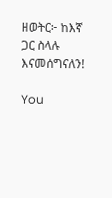ዘወትር፦ ከእኛ ጋር ስላሉ እናመሰግናለን!

You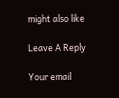might also like

Leave A Reply

Your email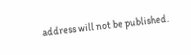address will not be published.